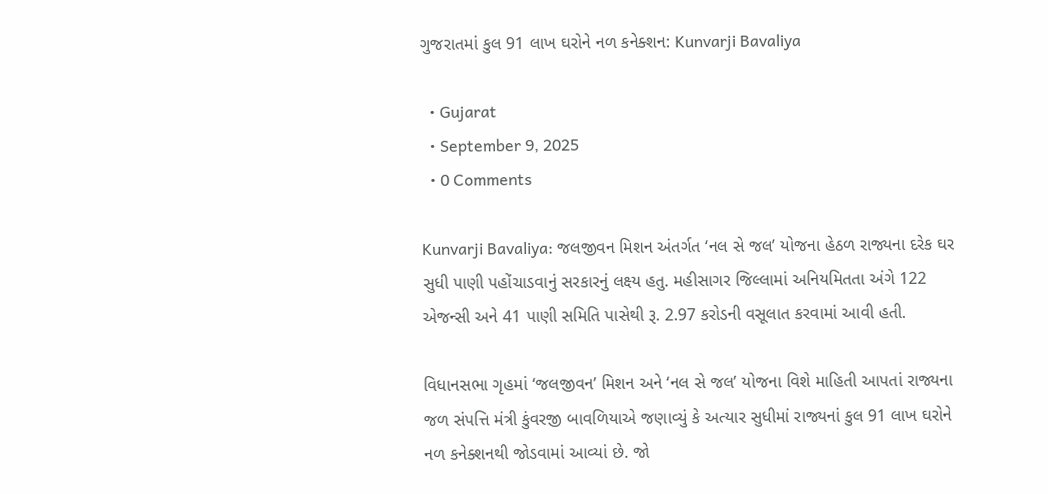ગુજરાતમાં કુલ 91 લાખ ઘરોને નળ કનેક્શન: Kunvarji Bavaliya

  • Gujarat
  • September 9, 2025
  • 0 Comments

Kunvarji Bavaliya: જલજીવન મિશન અંતર્ગત ‘નલ સે જલ’ યોજના હેઠળ રાજ્યના દરેક ઘર સુધી પાણી પહોંચાડવાનું સરકારનું લક્ષ્ય હતુ. મહીસાગર જિલ્લામાં અનિયમિતતા અંગે 122 એજન્સી અને 41 પાણી સમિતિ પાસેથી રૂ. 2.97 કરોડની વસૂલાત કરવામાં આવી હતી.

વિધાનસભા ગૃહમાં ‘જલજીવન’ મિશન અને ‘નલ સે જલ’ યોજના વિશે માહિતી આપતાં રાજ્યના જળ સંપત્તિ મંત્રી કુંવરજી બાવળિયાએ જણાવ્યું કે અત્યાર સુધીમાં રાજ્યનાં કુલ 91 લાખ ઘરોને નળ કનેક્શનથી જોડવામાં આવ્યાં છે. જો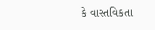કે વાસ્તવિકતા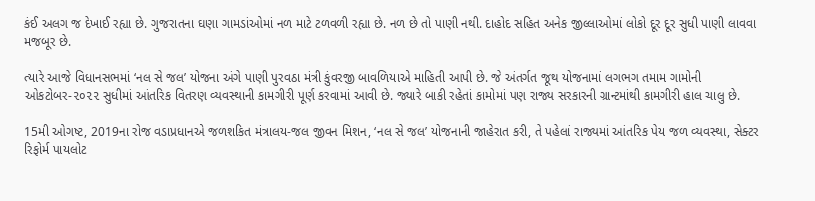કંઈ અલગ જ દેખાઈ રહ્યા છે. ગુજરાતના ઘણા ગામડાંઓમાં નળ માટે ટળવળી રહ્યા છે. નળ છે તો પાણી નથી. દાહોદ સહિત અનેક જીલ્લાઓમાં લોકો દૂર દૂર સુધી પાણી લાવવા મજબૂર છે.

ત્યારે આજે વિધાનસભમાં ‘નલ સે જલ’ યોજના અંગે પાણી પુરવઠા મંત્રી કુંવરજી બાવળિયાએ માહિતી આપી છે. જે અંતર્ગત જૂથ યોજનામાં લગભગ તમામ ગામોની ઓકટોબર-૨૦૨૨ સુધીમાં આંતરિક વિતરણ વ્યવસ્થાની કામગીરી પૂર્ણ કરવામાં આવી છે. જ્યારે બાકી રહેતાં કામોમાં પણ રાજ્ય સરકારની ગ્રાન્ટમાંથી કામગીરી હાલ ચાલુ છે.

15મી ઓગષ્ટ, 2019ના રોજ વડાપ્રધાનએ જળશકિત મંત્રાલય-જલ જીવન મિશન, ‘નલ સે જલ’ યોજનાની જાહેરાત કરી, તે પહેલાં રાજ્યમાં આંતરિક પેય જળ વ્યવસ્થા, સેક્ટર રિફોર્મ પાયલોટ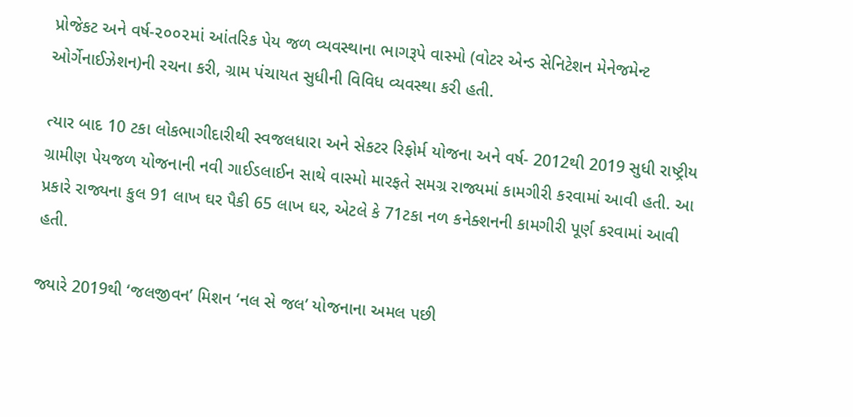પ્રોજેકટ અને વર્ષ-૨૦૦૨માં આંતરિક પેય જળ વ્યવસ્થાના ભાગરૂપે વાસ્મો (વોટર એન્ડ સેનિટેશન મેનેજમેન્ટ ઓર્ગેનાઈઝેશન)ની રચના કરી, ગ્રામ પંચાયત સુધીની વિવિધ વ્યવસ્થા કરી હતી.

ત્યાર બાદ 10 ટકા લોકભાગીદારીથી સ્વજલધારા અને સેકટર રિફોર્મ યોજના અને વર્ષ- 2012થી 2019 સુધી રાષ્ટ્રીય ગ્રામીણ પેયજળ યોજનાની નવી ગાઈડલાઈન સાથે વાસ્મો મારફતે સમગ્ર રાજ્યમાં કામગીરી કરવામાં આવી હતી. આ પ્રકારે રાજ્યના કુલ 91 લાખ ઘર પૈકી 65 લાખ ઘર, એટલે કે 71ટકા નળ કનેક્શનની કામગીરી પૂર્ણ કરવામાં આવી હતી.

જ્યારે 2019થી ‘જલજીવન’ મિશન ‘નલ સે જલ’ યોજનાના અમલ પછી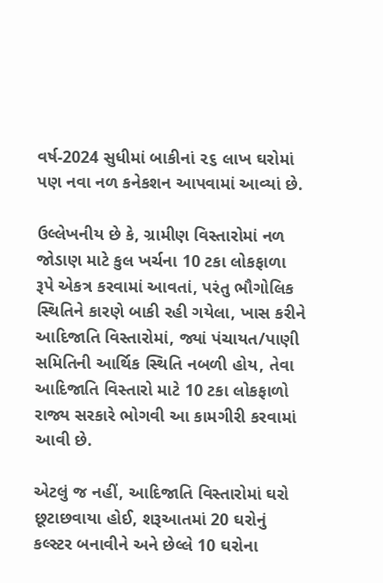વર્ષ-2024 સુધીમાં બાકીનાં ૨૬ લાખ ઘરોમાં પણ નવા નળ કનેકશન આપવામાં આવ્યાં છે.

ઉલ્લેખનીય છે કે, ગ્રામીણ વિસ્તારોમાં નળ જોડાણ માટે કુલ ખર્ચના 10 ટકા લોકફાળા રૂપે એકત્ર કરવામાં આવતાં, પરંતુ ભૌગોલિક સ્થિતિને કારણે બાકી રહી ગયેલા, ખાસ કરીને આદિજાતિ વિસ્તારોમાં, જ્યાં પંચાયત/પાણી સમિતિની આર્થિક સ્થિતિ નબળી હોય, તેવા આદિજાતિ વિસ્તારો માટે 10 ટકા લોકફાળો રાજ્ય સરકારે ભોગવી આ કામગીરી કરવામાં આવી છે.

એટલું જ નહીં, આદિજાતિ વિસ્તારોમાં ઘરો છૂટાછવાયા હોઈ, શરૂઆતમાં 20 ઘરોનું કલ્સ્ટર બનાવીને અને છેલ્લે 10 ઘરોના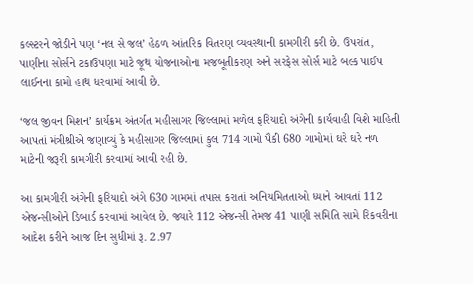કલ્સ્ટરને જોડીને પણ ‘નલ સે જલ’ હેઠળ આંતરિક વિતરણ વ્યવસ્થાની કામગીરી કરી છે. ઉપરાંત, પાણીના સોર્સને ટકાઉપણા માટે જૂથ યોજનાઓના મજબૂતીકરણ અને સરફેસ સોર્સ માટે બલ્ક પાઈપ લાઈનના કામો હાથ ધરવામાં આવી છે.

‘જલ જીવન મિશન’ કાર્યક્રમ અંતર્ગત મહીસાગર જિલ્લામાં મળેલ ફરિયાદો અંગેની કાર્યવાહી વિશે માહિતી આપતાં મંત્રીશ્રીએ જણાવ્યું કે મહીસાગર જિલ્લામાં કુલ 714 ગામો પૈકી 680 ગામોમાં ઘરે ઘરે નળ માટેની જરૂરી કામગીરી કરવામાં આવી રહી છે.

આ કામગીરી અંગેની ફરિયાદો અંગે 630 ગામમાં તપાસ કરાતાં અનિયમિતતાઓ ધ્યાને આવતાં 112 એજન્સીઓને ડિબાર્ડ કરવામાં આવેલ છે. જ્યારે 112 એજન્સી તેમજ 41 પાણી સમિતિ સામે રિકવરીના આદેશ કરીને આજ દિન સુધીમાં રૂ. 2.97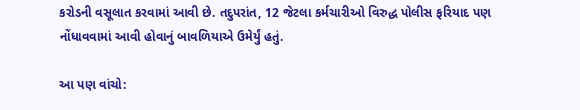કરોડની વસૂલાત કરવામાં આવી છે. તદુપરાંત, 12 જેટલા કર્મચારીઓ વિરુદ્ધ પોલીસ ફરિયાદ પણ નોંધાવવામાં આવી હોવાનું બાવળિયાએ ઉમેર્યું હતું.

આ પણ વાંચો: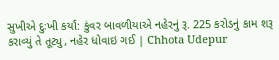સુખીએ દુઃખી કર્યાં: કુંવર બાવળીયાએ નહેરનું રૂ. 225 કરોડનું કામ શરૂ કરાવ્યું તે તૂટ્યુ, નહેર ધોવાઇ ગઈ | Chhota Udepur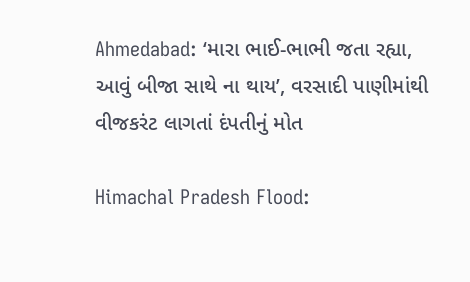Ahmedabad: ‘મારા ભાઈ-ભાભી જતા રહ્યા, આવું બીજા સાથે ના થાય’, વરસાદી પાણીમાંથી વીજકરંટ લાગતાં દંપતીનું મોત

Himachal Pradesh Flood: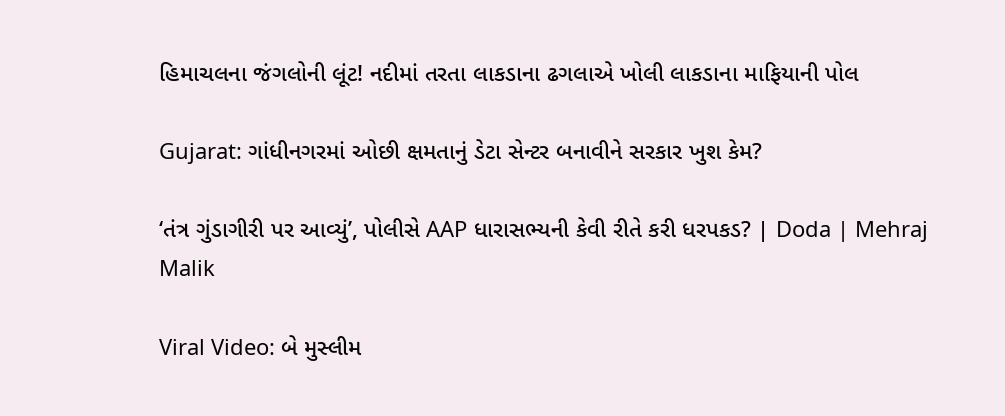હિમાચલના જંગલોની લૂંટ! નદીમાં તરતા લાકડાના ઢગલાએ ખોલી લાકડાના માફિયાની પોલ

Gujarat: ગાંધીનગરમાં ઓછી ક્ષમતાનું ડેટા સેન્ટર બનાવીને સરકાર ખુશ કેમ?

‘તંત્ર ગુંડાગીરી પર આવ્યું’, પોલીસે AAP ધારાસભ્યની કેવી રીતે કરી ધરપકડ? | Doda | Mehraj Malik

Viral Video: બે મુસ્લીમ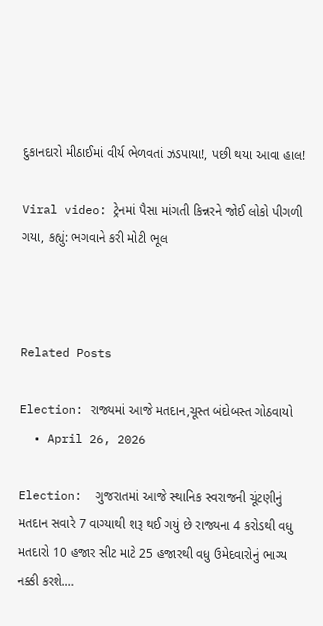દુકાનદારો મીઠાઈમાં વીર્ય ભેળવતાં ઝડપાયા!, પછી થયા આવા હાલ!

Viral video: ટ્રેનમાં પૈસા માંગતી કિન્નરને જોઈ લોકો પીગળી ગયા, કહ્યું: ભગવાને કરી મોટી ભૂલ



Related Posts

Election: રાજ્યમાં આજે મતદાન,ચૂસ્ત બંદોબસ્ત ગોઠવાયો
  • April 26, 2026

Election:  ગુજરાતમાં આજે સ્થાનિક સ્વરાજની ચૂંટણીનું મતદાન સવારે 7 વાગ્યાથી શરૂ થઈ ગયું છે રાજ્યના 4 કરોડથી વધુ મતદારો 10 હજાર સીટ માટે 25 હજારથી વધુ ઉમેદવારોનું ભાગ્ય નક્કી કરશે.…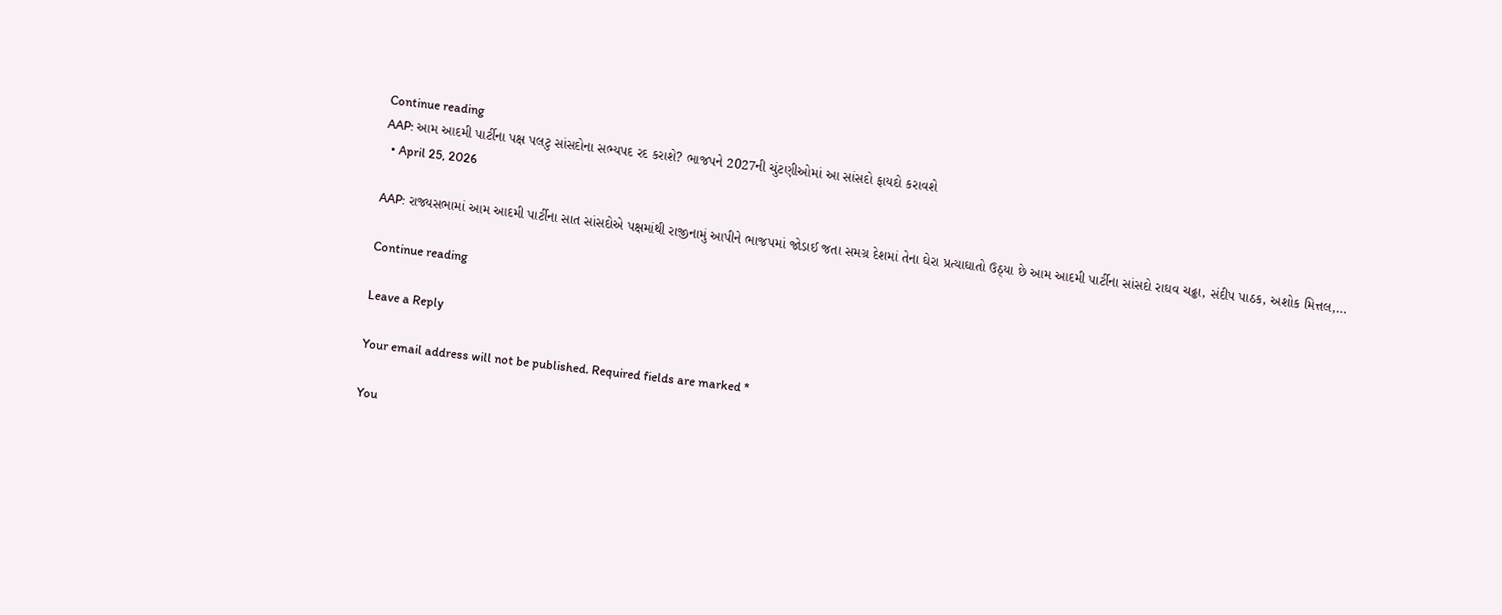Continue reading
AAP: આમ આદમી પાર્ટીના પક્ષ પલટુ સાંસદોના સભ્યપદ રદ કરાશે? ભાજપને 2027ની ચુંટણીઓમાં આ સાંસદો ફાયદો કરાવશે
  • April 25, 2026

AAP: રાજ્યસભામાં આમ આદમી પાર્ટીના સાત સાંસદોએ પક્ષમાંથી રાજીનામું આપીને ભાજપમાં જોડાઈ જતા સમગ્ર દેશમાં તેના ઘેરા પ્રત્યાઘાતો ઉઠ્યા છે આમ આદમી પાર્ટીના સાંસદો રાઘવ ચઢ્ઢા, સંદીપ પાઠક, અશોક મિત્તલ,…

Continue reading

Leave a Reply

Your email address will not be published. Required fields are marked *

You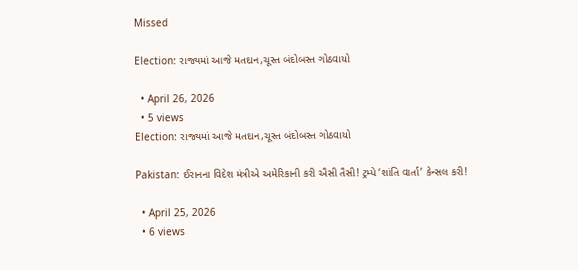Missed

Election: રાજ્યમાં આજે મતદાન,ચૂસ્ત બંદોબસ્ત ગોઠવાયો

  • April 26, 2026
  • 5 views
Election: રાજ્યમાં આજે મતદાન,ચૂસ્ત બંદોબસ્ત ગોઠવાયો

Pakistan: ઈરાનના વિદેશ મંત્રીએ અમેરિકાની કરી ઐસી તૈસી! ટ્રમ્પે ‘શાંતિ વાર્તા’ કેન્સલ કરી!

  • April 25, 2026
  • 6 views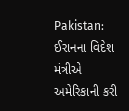Pakistan: ઈરાનના વિદેશ મંત્રીએ અમેરિકાની કરી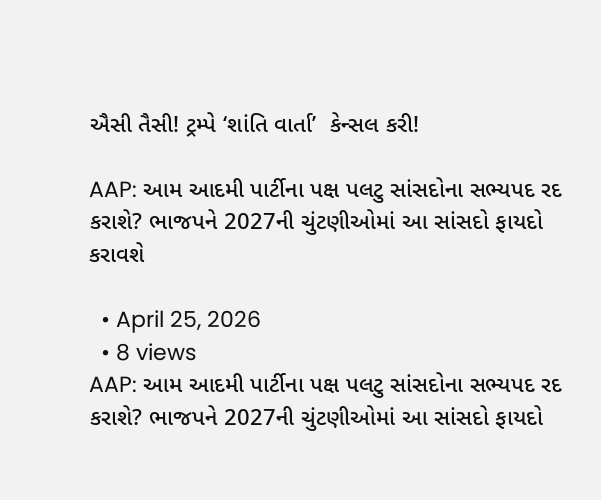ઐસી તૈસી! ટ્રમ્પે ‘શાંતિ વાર્તા’  કેન્સલ કરી!

AAP: આમ આદમી પાર્ટીના પક્ષ પલટુ સાંસદોના સભ્યપદ રદ કરાશે? ભાજપને 2027ની ચુંટણીઓમાં આ સાંસદો ફાયદો કરાવશે

  • April 25, 2026
  • 8 views
AAP: આમ આદમી પાર્ટીના પક્ષ પલટુ સાંસદોના સભ્યપદ રદ કરાશે? ભાજપને 2027ની ચુંટણીઓમાં આ સાંસદો ફાયદો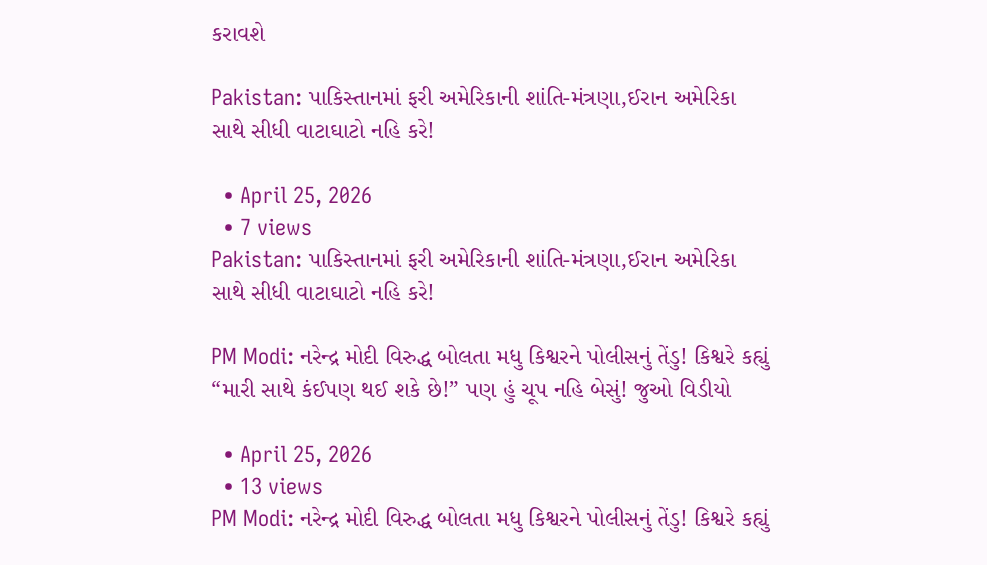કરાવશે

Pakistan: પાકિસ્તાનમાં ફરી અમેરિકાની શાંતિ-મંત્રણા,ઈરાન અમેરિકા સાથે સીધી વાટાઘાટો નહિ કરે!

  • April 25, 2026
  • 7 views
Pakistan: પાકિસ્તાનમાં ફરી અમેરિકાની શાંતિ-મંત્રણા,ઈરાન અમેરિકા સાથે સીધી વાટાઘાટો નહિ કરે!

PM Modi: નરેન્દ્ર મોદી વિરુદ્ધ બોલતા મધુ કિશ્વરને પોલીસનું તેંડુ! કિશ્વરે કહ્યું “મારી સાથે કંઈપણ થઈ શકે છે!” પણ હું ચૂપ નહિ બેસું! જુઓ વિડીયો

  • April 25, 2026
  • 13 views
PM Modi: નરેન્દ્ર મોદી વિરુદ્ધ બોલતા મધુ કિશ્વરને પોલીસનું તેંડુ! કિશ્વરે કહ્યું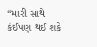“મારી સાથે કંઈપણ થઈ શકે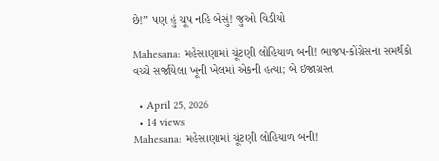છે!” પણ હું ચૂપ નહિ બેસું! જુઓ વિડીયો

Mahesana: મહેસાણામાં ચૂંટણી લોહિયાળ બની! ભાજપ-કોંગ્રેસના સમર્થકો વચ્ચે સર્જાયેલા ખૂની ખેલમાં એકની હત્યા; બે ઇજાગ્રસ્ત

  • April 25, 2026
  • 14 views
Mahesana: મહેસાણામાં ચૂંટણી લોહિયાળ બની!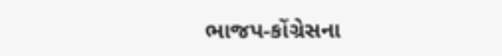ભાજપ-કોંગ્રેસના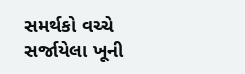સમર્થકો વચ્ચે સર્જાયેલા ખૂની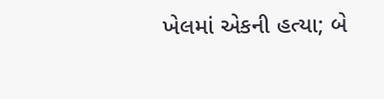ખેલમાં એકની હત્યા; બે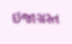ઇજાગ્રસ્ત